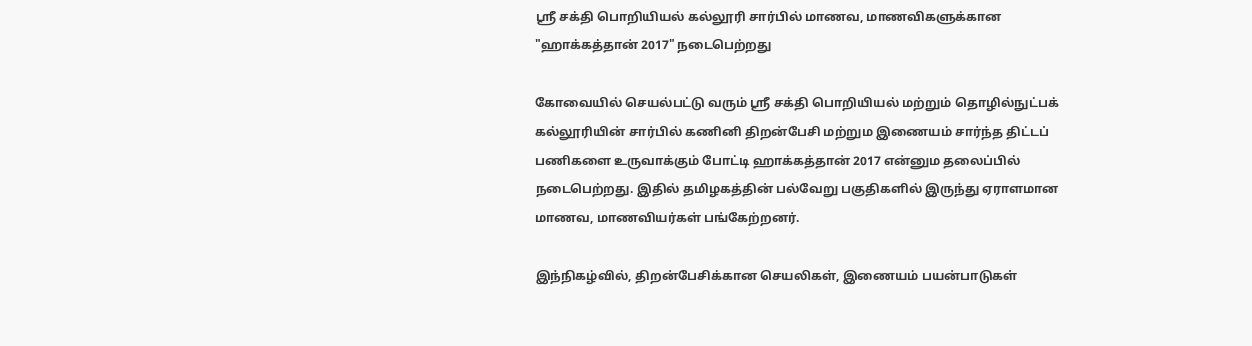ஸ்ரீ சக்தி பொறியியல் கல்லூரி சார்பில் மாணவ, மாணவிகளுக்கான "ஹாக்கத்தான் 2017" நடைபெற்றது

கோவையில் செயல்பட்டு வரும் ஸ்ரீ சக்தி பொறியியல் மற்றும் தொழில்நுட்பக் கல்லூரியின் சார்பில் கணினி திறன்பேசி மற்றும இணையம் சார்ந்த திட்டப் பணிகளை உருவாக்கும் போட்டி ஹாக்கத்தான் 2017 என்னும தலைப்பில் நடைபெற்றது. இதில் தமிழகத்தின் பல்வேறு பகுதிகளில் இருந்து ஏராளமான மாணவ, மாணவியர்கள் பங்கேற்றனர்.

இந்நிகழ்வில், திறன்பேசிக்கான செயலிகள், இணையம் பயன்பாடுகள்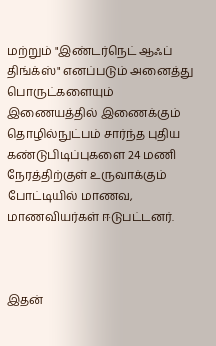மற்றும் "இண்டர்நெட் ஆஃப் திங்க்ஸ்" எனப்படும் அனைத்து பொருட்களையும் இணையத்தில் இணைக்கும் தொழில்நுட்பம் சார்ந்த புதிய கண்டுபிடிப்புகளை 24 மணி நேரத்திற்குள் உருவாக்கும் போட்டியில் மாணவ, மாணவியர்கள் ஈடுபட்டனர்.



இதன்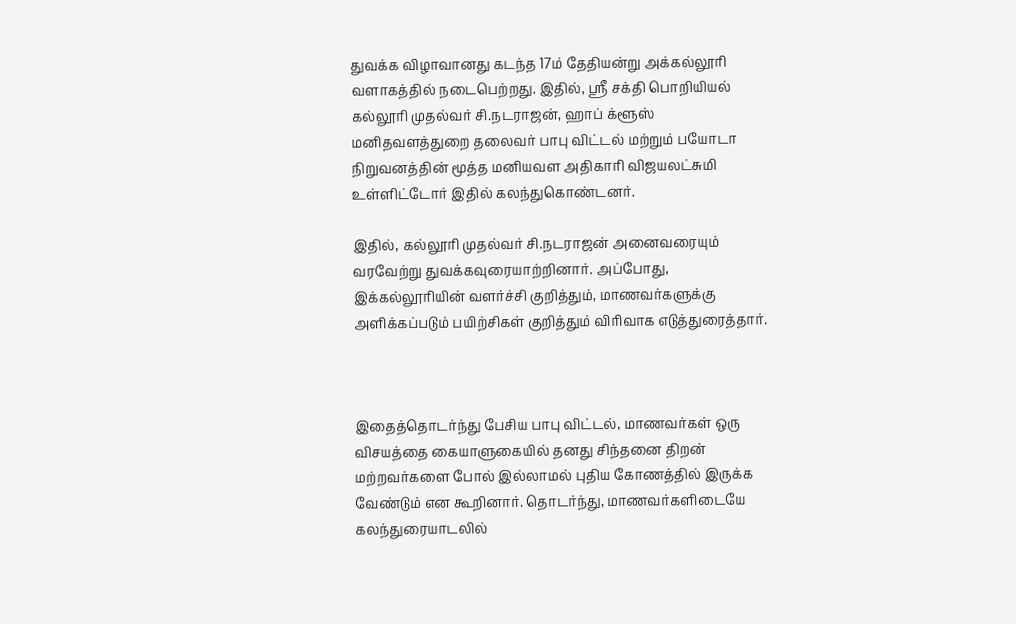துவக்க விழாவானது கடந்த 17ம் தேதியன்று அக்கல்லூரி வளாகத்தில் நடைபெற்றது. இதில், ஸ்ரீ சக்தி பொறியியல் கல்லூரி முதல்வர் சி.நடராஜன், ஹாப் க்ளூஸ் மனிதவளத்துறை தலைவர் பாபு விட்டல் மற்றும் பயோடா நிறுவனத்தின் மூத்த மனியவள அதிகாரி விஜயலட்சுமி உள்ளிட்டோர் இதில் கலந்துகொண்டனர்.

இதில், கல்லூரி முதல்வர் சி.நடராஜன் அனைவரையும் வரவேற்று துவக்கவுரையாற்றினார். அப்போது, இக்கல்லூரியின் வளர்ச்சி குறித்தும், மாணவர்களுக்கு அளிக்கப்படும் பயிற்சிகள் குறித்தும் விரிவாக எடுத்துரைத்தார்.



இதைத்தொடர்ந்து பேசிய பாபு விட்டல், மாணவர்கள் ஒரு விசயத்தை கையாளுகையில் தனது சிந்தனை திறன் மற்றவர்களை போல் இல்லாமல் புதிய கோணத்தில் இருக்க வேண்டும் என கூறினார். தொடர்ந்து, மாணவர்களிடையே கலந்துரையாடலில்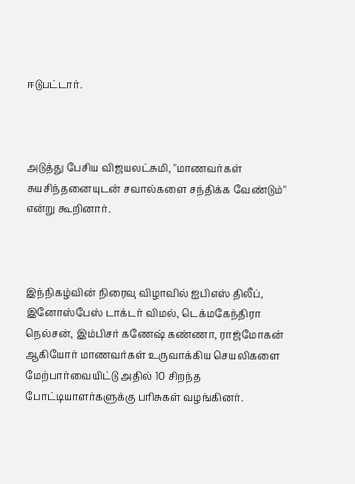ஈடுபட்டார்.



அடுத்து பேசிய விஜயலட்சுமி, "மாணவர்கள் சுயசிந்தனையுடன் சவால்களை சந்திக்க வேண்டும்" என்று கூறினார்.



இந்நிகழ்வின் நிரைவு விழாவில் ஐபிஎஸ் திலீப், இனோஸ்பேஸ் டாக்டர் விமல், டெக்மகேந்திரா நெல்சன், இம்பிசர் கணேஷ் கண்ணா, ராஜ்மோகன் ஆகியோர் மாணவர்கள் உருவாக்கிய செயலிகளை மேற்பார்வையிட்டு அதில் 10 சிறந்த போட்டியாளர்களுக்கு பரிசுகள் வழங்கினர்.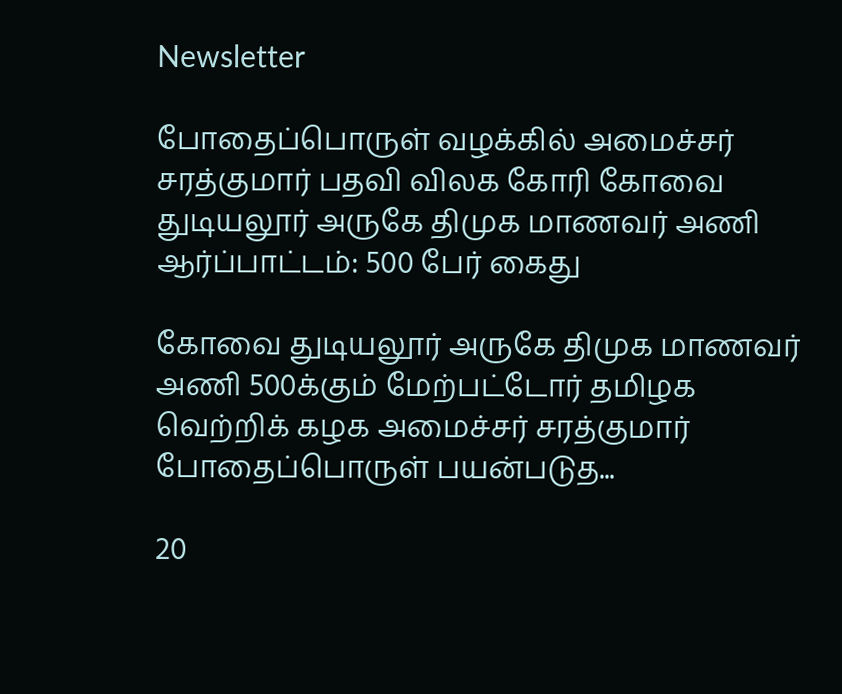Newsletter

போதைப்பொருள் வழக்கில் அமைச்சர் சரத்குமார் பதவி விலக கோரி கோவை துடியலூர் அருகே திமுக மாணவர் அணி ஆர்ப்பாட்டம்: 500 பேர் கைது

கோவை துடியலூர் அருகே திமுக மாணவர் அணி 500க்கும் மேற்பட்டோர் தமிழக வெற்றிக் கழக அமைச்சர் சரத்குமார் போதைப்பொருள் பயன்படுத...

20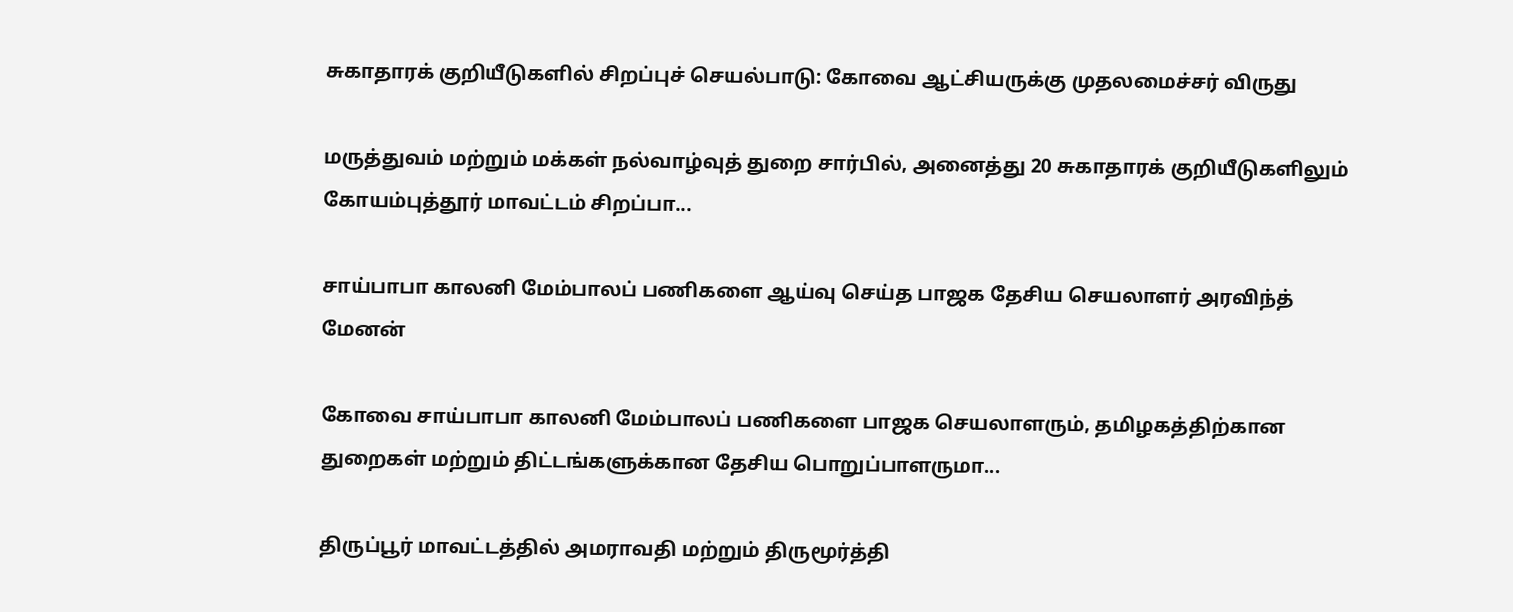சுகாதாரக் குறியீடுகளில் சிறப்புச் செயல்பாடு: கோவை ஆட்சியருக்கு முதலமைச்சர் விருது

மருத்துவம் மற்றும் மக்கள் நல்வாழ்வுத் துறை சார்பில், அனைத்து 20 சுகாதாரக் குறியீடுகளிலும் கோயம்புத்தூர் மாவட்டம் சிறப்பா...

சாய்பாபா காலனி மேம்பாலப் பணிகளை ஆய்வு செய்த பாஜக தேசிய செயலாளர் அரவிந்த் மேனன்

கோவை சாய்பாபா காலனி மேம்பாலப் பணிகளை பாஜக செயலாளரும், தமிழகத்திற்கான துறைகள் மற்றும் திட்டங்களுக்கான தேசிய பொறுப்பாளருமா...

திருப்பூர் மாவட்டத்தில் அமராவதி மற்றும் திருமூர்த்தி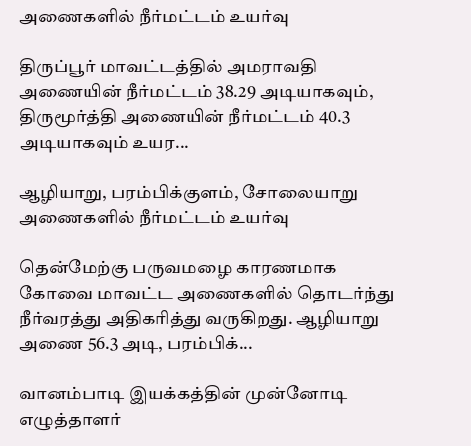அணைகளில் நீர்மட்டம் உயர்வு

திருப்பூர் மாவட்டத்தில் அமராவதி அணையின் நீர்மட்டம் 38.29 அடியாகவும், திருமூர்த்தி அணையின் நீர்மட்டம் 40.3 அடியாகவும் உயர...

ஆழியாறு, பரம்பிக்குளம், சோலையாறு அணைகளில் நீர்மட்டம் உயர்வு

தென்மேற்கு பருவமழை காரணமாக கோவை மாவட்ட அணைகளில் தொடர்ந்து நீர்வரத்து அதிகரித்து வருகிறது. ஆழியாறு அணை 56.3 அடி, பரம்பிக்...

வானம்பாடி இயக்கத்தின் முன்னோடி எழுத்தாளர்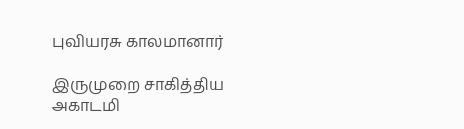புவியரசு காலமானார்

இருமுறை சாகித்திய அகாடமி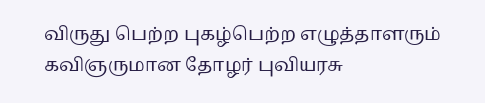விருது பெற்ற புகழ்பெற்ற எழுத்தாளரும் கவிஞருமான தோழர் புவியரசு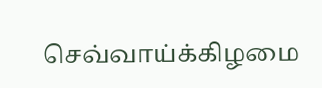செவ்வாய்க்கிழமை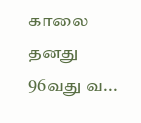காலை தனது 96வது வ...